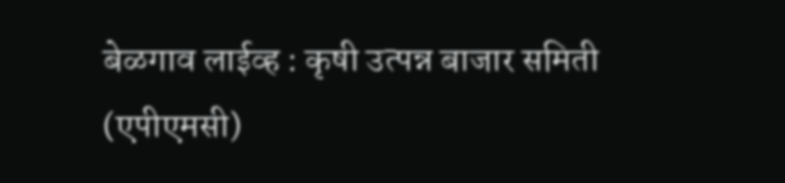बेळगाव लाईव्ह : कृषी उत्पन्न बाजार समिती (एपीएमसी)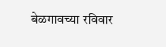बेळगावच्या रविवार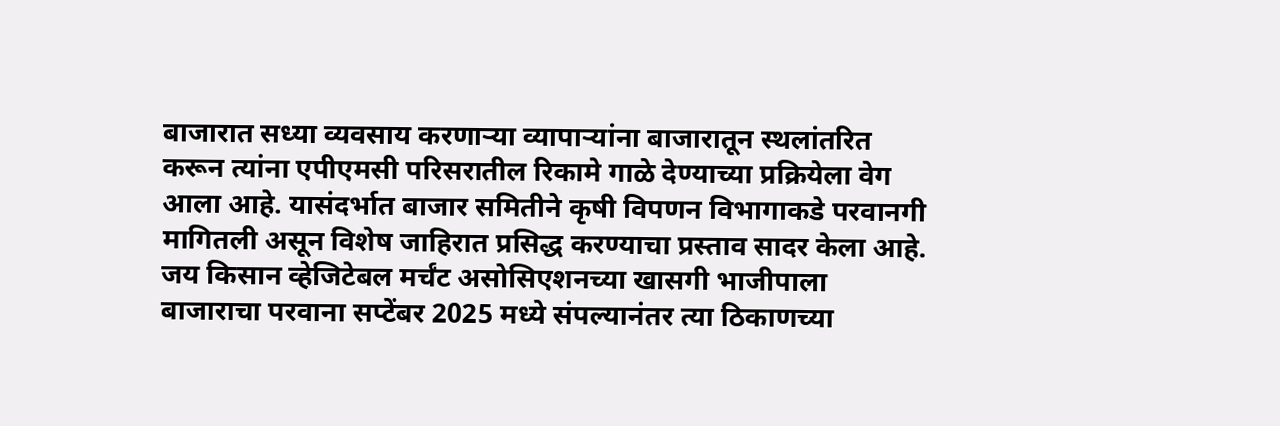बाजारात सध्या व्यवसाय करणाऱ्या व्यापाऱ्यांना बाजारातून स्थलांतरित करून त्यांना एपीएमसी परिसरातील रिकामे गाळे देण्याच्या प्रक्रियेला वेग आला आहे. यासंदर्भात बाजार समितीने कृषी विपणन विभागाकडे परवानगी मागितली असून विशेष जाहिरात प्रसिद्ध करण्याचा प्रस्ताव सादर केला आहे.
जय किसान व्हेजिटेबल मर्चंट असोसिएशनच्या खासगी भाजीपाला बाजाराचा परवाना सप्टेंबर 2025 मध्ये संपल्यानंतर त्या ठिकाणच्या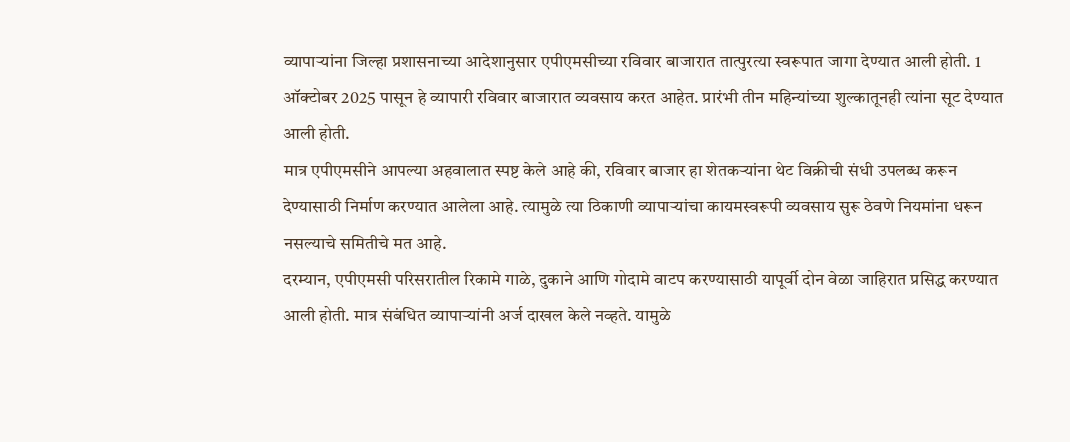व्यापाऱ्यांना जिल्हा प्रशासनाच्या आदेशानुसार एपीएमसीच्या रविवार बाजारात तात्पुरत्या स्वरूपात जागा देण्यात आली होती. 1 ऑक्टोबर 2025 पासून हे व्यापारी रविवार बाजारात व्यवसाय करत आहेत. प्रारंभी तीन महिन्यांच्या शुल्कातूनही त्यांना सूट देण्यात आली होती.
मात्र एपीएमसीने आपल्या अहवालात स्पष्ट केले आहे की, रविवार बाजार हा शेतकऱ्यांना थेट विक्रीची संधी उपलब्ध करून देण्यासाठी निर्माण करण्यात आलेला आहे. त्यामुळे त्या ठिकाणी व्यापाऱ्यांचा कायमस्वरूपी व्यवसाय सुरू ठेवणे नियमांना धरून नसल्याचे समितीचे मत आहे.
दरम्यान, एपीएमसी परिसरातील रिकामे गाळे, दुकाने आणि गोदामे वाटप करण्यासाठी यापूर्वी दोन वेळा जाहिरात प्रसिद्ध करण्यात आली होती. मात्र संबंधित व्यापाऱ्यांनी अर्ज दाखल केले नव्हते. यामुळे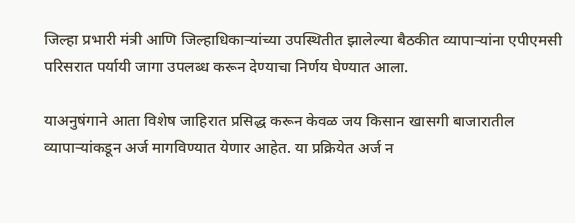जिल्हा प्रभारी मंत्री आणि जिल्हाधिकाऱ्यांच्या उपस्थितीत झालेल्या बैठकीत व्यापाऱ्यांना एपीएमसी परिसरात पर्यायी जागा उपलब्ध करून देण्याचा निर्णय घेण्यात आला.

याअनुषंगाने आता विशेष जाहिरात प्रसिद्ध करून केवळ जय किसान खासगी बाजारातील व्यापाऱ्यांकडून अर्ज मागविण्यात येणार आहेत. या प्रक्रियेत अर्ज न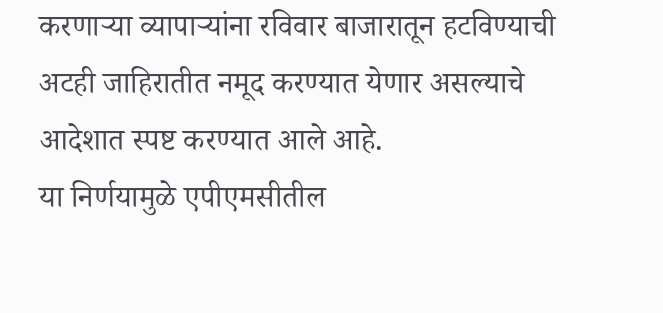करणाऱ्या व्यापाऱ्यांना रविवार बाजारातून हटविण्याची अटही जाहिरातीत नमूद करण्यात येणार असल्याचे आदेशात स्पष्ट करण्यात आले आहे.
या निर्णयामुळे एपीएमसीतील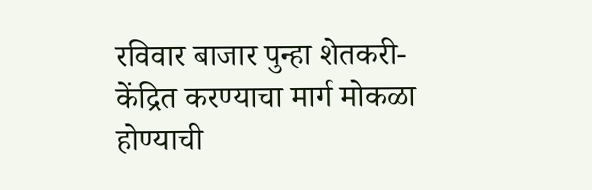रविवार बाजार पुन्हा शेतकरी-केंद्रित करण्याचा मार्ग मोकळा होण्याची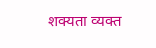शक्यता व्यक्त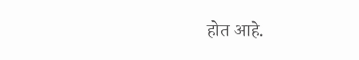होत आहे.